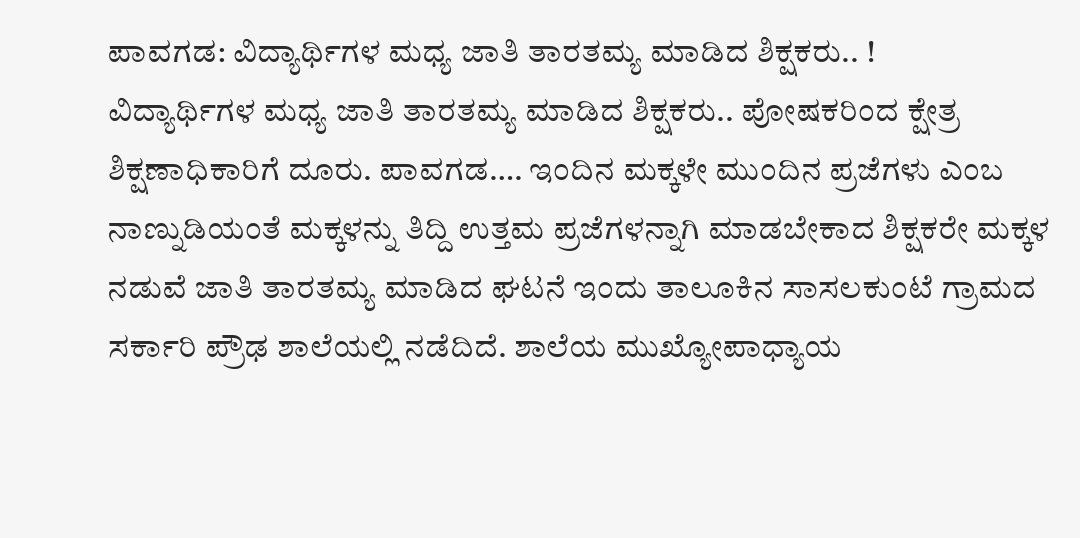ಪಾವಗಡ: ವಿದ್ಯಾರ್ಥಿಗಳ ಮಧ್ಯ ಜಾತಿ ತಾರತಮ್ಯ ಮಾಡಿದ ಶಿಕ್ಷಕರು.. !
ವಿದ್ಯಾರ್ಥಿಗಳ ಮಧ್ಯ ಜಾತಿ ತಾರತಮ್ಯ ಮಾಡಿದ ಶಿಕ್ಷಕರು.. ಪೋಷಕರಿಂದ ಕ್ಷೇತ್ರ ಶಿಕ್ಷಣಾಧಿಕಾರಿಗೆ ದೂರು. ಪಾವಗಡ…. ಇಂದಿನ ಮಕ್ಕಳೇ ಮುಂದಿನ ಪ್ರಜೆಗಳು ಎಂಬ ನಾಣ್ನುಡಿಯಂತೆ ಮಕ್ಕಳನ್ನು ತಿದ್ದಿ ಉತ್ತಮ ಪ್ರಜೆಗಳನ್ನಾಗಿ ಮಾಡಬೇಕಾದ ಶಿಕ್ಷಕರೇ ಮಕ್ಕಳ ನಡುವೆ ಜಾತಿ ತಾರತಮ್ಯ ಮಾಡಿದ ಘಟನೆ ಇಂದು ತಾಲೂಕಿನ ಸಾಸಲಕುಂಟೆ ಗ್ರಾಮದ ಸರ್ಕಾರಿ ಪ್ರೌಢ ಶಾಲೆಯಲ್ಲಿ ನಡೆದಿದೆ. ಶಾಲೆಯ ಮುಖ್ಯೋಪಾಧ್ಯಾಯ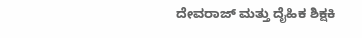ದೇವರಾಜ್ ಮತ್ತು ದೈಹಿಕ ಶಿಕ್ಷಕಿ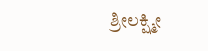ಶ್ರೀಲಕ್ಷ್ಮೀ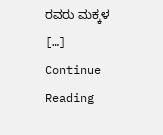ರವರು ಮಕ್ಕಳ […]
Continue Reading